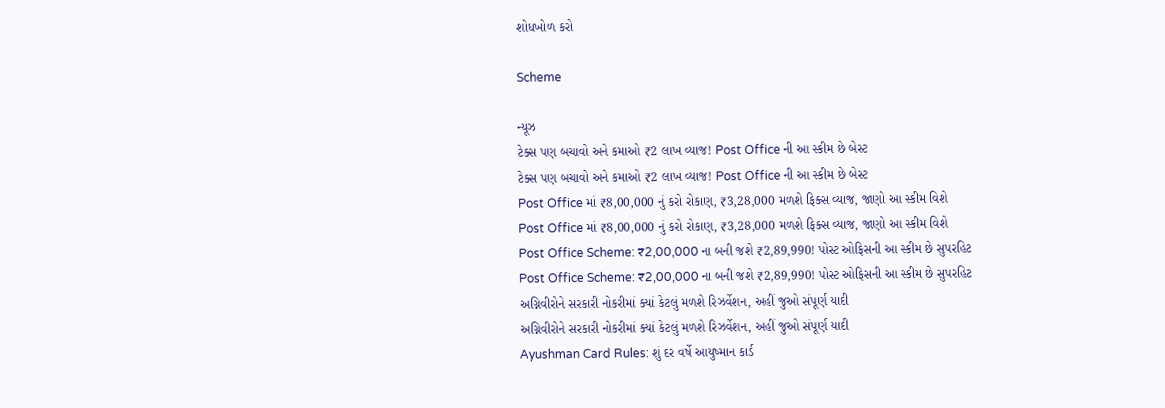શોધખોળ કરો

Scheme

ન્યૂઝ
ટેક્સ પણ બચાવો અને કમાઓ ₹2 લાખ વ્યાજ! Post Office ની આ સ્કીમ છે બેસ્ટ
ટેક્સ પણ બચાવો અને કમાઓ ₹2 લાખ વ્યાજ! Post Office ની આ સ્કીમ છે બેસ્ટ
Post Office માં ₹8,00,000 નું કરો રોકાણ, ₹3,28,000 મળશે ફિક્સ વ્યાજ, જાણો આ સ્કીમ વિશે
Post Office માં ₹8,00,000 નું કરો રોકાણ, ₹3,28,000 મળશે ફિક્સ વ્યાજ, જાણો આ સ્કીમ વિશે
Post Office Scheme: ₹2,00,000 ના બની જશે ₹2,89,990! પોસ્ટ ઓફિસની આ સ્કીમ છે સુપરહિટ
Post Office Scheme: ₹2,00,000 ના બની જશે ₹2,89,990! પોસ્ટ ઓફિસની આ સ્કીમ છે સુપરહિટ
અગ્નિવીરોને સરકારી નોકરીમાં ક્યાં કેટલું મળશે રિઝર્વેશન, અહીં જુઓ સંપૂર્ણ યાદી
અગ્નિવીરોને સરકારી નોકરીમાં ક્યાં કેટલું મળશે રિઝર્વેશન, અહીં જુઓ સંપૂર્ણ યાદી
Ayushman Card Rules: શું દર વર્ષે આયુષ્માન કાર્ડ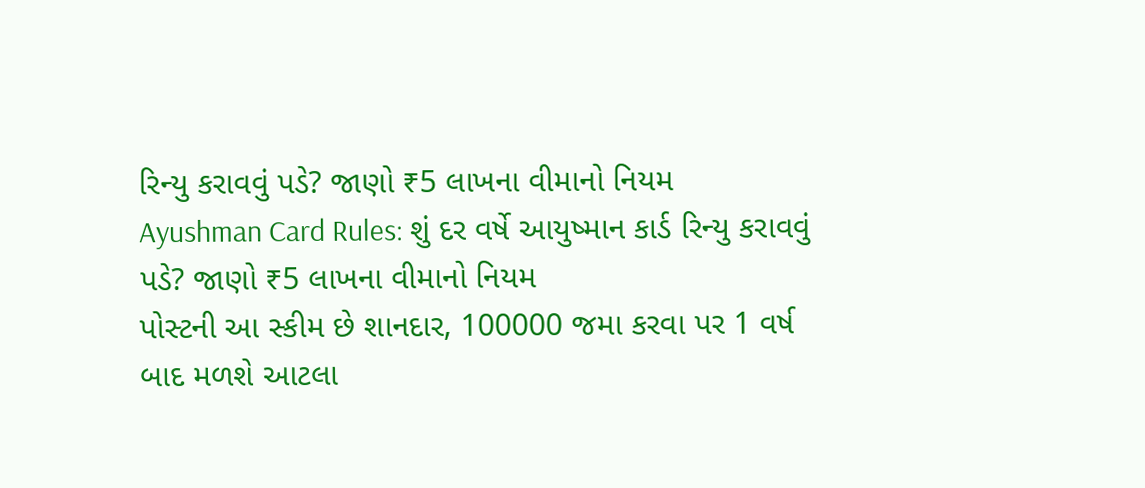રિન્યુ કરાવવું પડે? જાણો ₹5 લાખના વીમાનો નિયમ
Ayushman Card Rules: શું દર વર્ષે આયુષ્માન કાર્ડ રિન્યુ કરાવવું પડે? જાણો ₹5 લાખના વીમાનો નિયમ
પોસ્ટની આ સ્કીમ છે શાનદાર, 100000 જમા કરવા પર 1 વર્ષ બાદ મળશે આટલા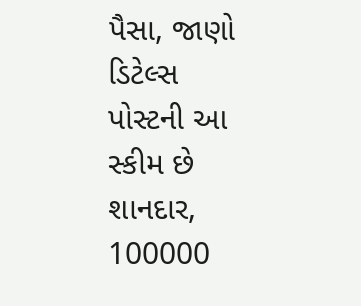પૈસા, જાણો ડિટેલ્સ
પોસ્ટની આ સ્કીમ છે શાનદાર, 100000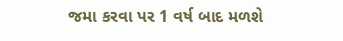જમા કરવા પર 1 વર્ષ બાદ મળશે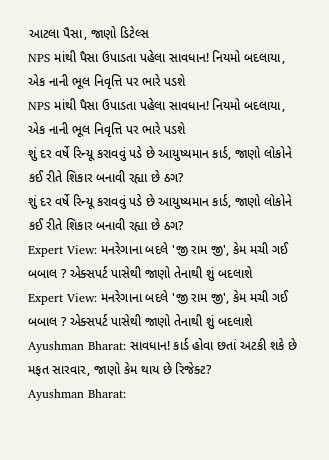આટલા પૈસા, જાણો ડિટેલ્સ
NPS માંથી પૈસા ઉપાડતા પહેલા સાવધાન! નિયમો બદલાયા, એક નાની ભૂલ નિવૃત્તિ પર ભારે પડશે
NPS માંથી પૈસા ઉપાડતા પહેલા સાવધાન! નિયમો બદલાયા, એક નાની ભૂલ નિવૃત્તિ પર ભારે પડશે
શું દર વર્ષે રિન્યૂ કરાવવું પડે છે આયુષ્યમાન કાર્ડ, જાણો લોકોને કઈ રીતે શિકાર બનાવી રહ્યા છે ઠગ?
શું દર વર્ષે રિન્યૂ કરાવવું પડે છે આયુષ્યમાન કાર્ડ, જાણો લોકોને કઈ રીતે શિકાર બનાવી રહ્યા છે ઠગ?
Expert View: મનરેગાના બદલે 'જી રામ જી', કેમ મચી ગઈ બબાલ ? એક્સપર્ટ પાસેથી જાણો તેનાથી શું બદલાશે
Expert View: મનરેગાના બદલે 'જી રામ જી', કેમ મચી ગઈ બબાલ ? એક્સપર્ટ પાસેથી જાણો તેનાથી શું બદલાશે
Ayushman Bharat: સાવધાન! કાર્ડ હોવા છતાં અટકી શકે છે મફત સારવાર, જાણો કેમ થાય છે રિજેક્ટ?
Ayushman Bharat: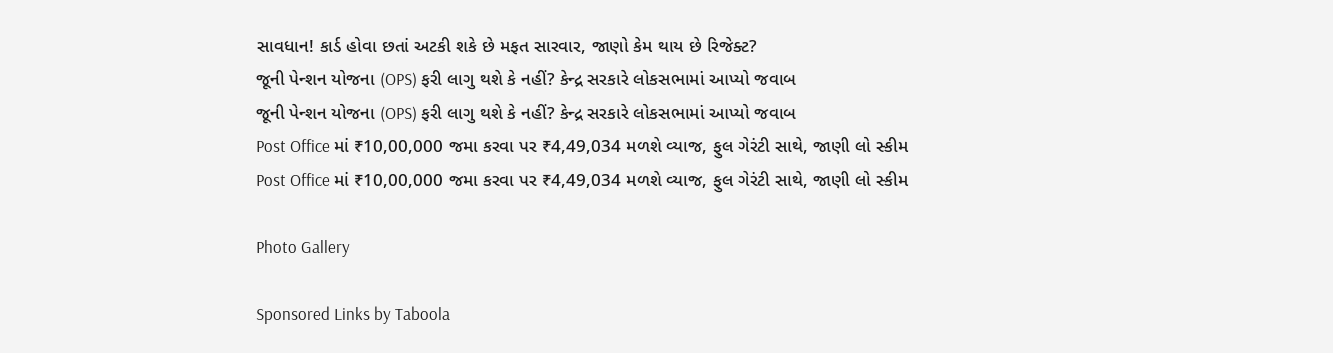સાવધાન! કાર્ડ હોવા છતાં અટકી શકે છે મફત સારવાર, જાણો કેમ થાય છે રિજેક્ટ?
જૂની પેન્શન યોજના (OPS) ફરી લાગુ થશે કે નહીં? કેન્દ્ર સરકારે લોકસભામાં આપ્યો જવાબ
જૂની પેન્શન યોજના (OPS) ફરી લાગુ થશે કે નહીં? કેન્દ્ર સરકારે લોકસભામાં આપ્યો જવાબ
Post Office માં ₹10,00,000 જમા કરવા પર ₹4,49,034 મળશે વ્યાજ, ફુલ ગેરંટી સાથે, જાણી લો સ્કીમ
Post Office માં ₹10,00,000 જમા કરવા પર ₹4,49,034 મળશે વ્યાજ, ફુલ ગેરંટી સાથે, જાણી લો સ્કીમ

Photo Gallery

Sponsored Links by Taboola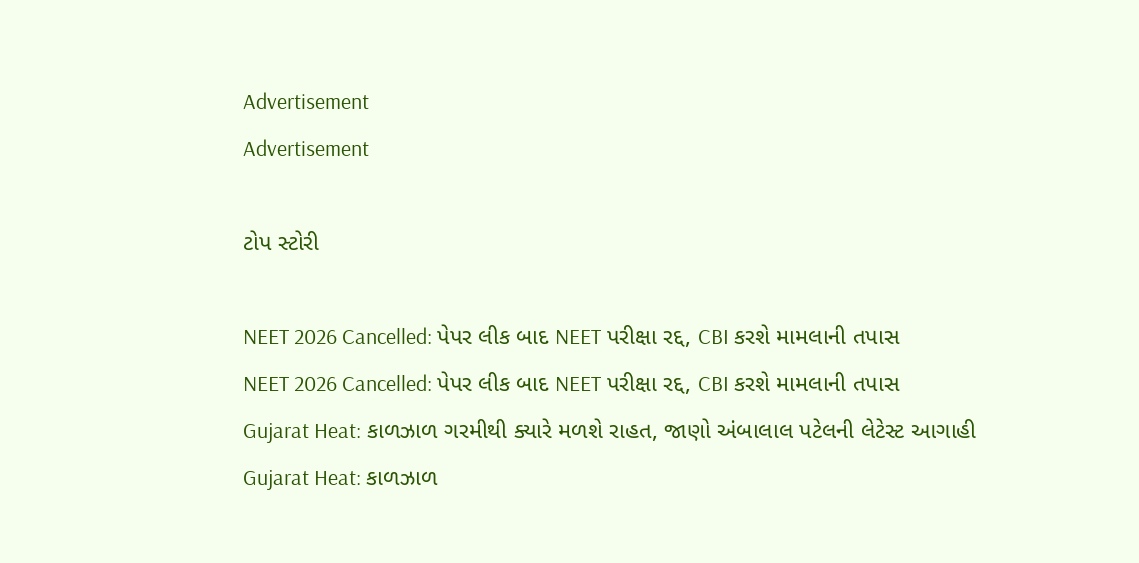Advertisement
Advertisement

ટોપ સ્ટોરી

NEET 2026 Cancelled: પેપર લીક બાદ NEET પરીક્ષા રદ્દ, CBI કરશે મામલાની તપાસ
NEET 2026 Cancelled: પેપર લીક બાદ NEET પરીક્ષા રદ્દ, CBI કરશે મામલાની તપાસ
Gujarat Heat: કાળઝાળ ગરમીથી ક્યારે મળશે રાહત, જાણો અંબાલાલ પટેલની લેટેસ્ટ આગાહી
Gujarat Heat: કાળઝાળ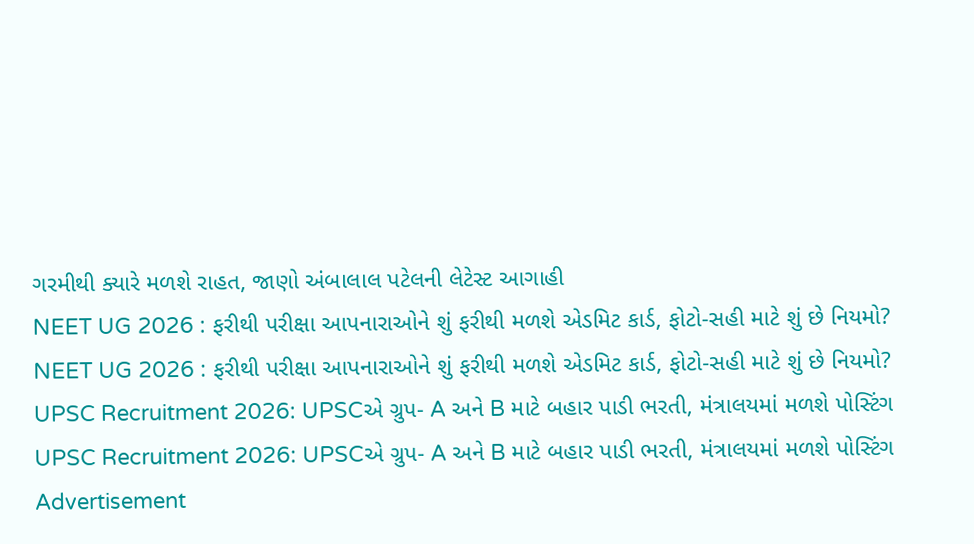ગરમીથી ક્યારે મળશે રાહત, જાણો અંબાલાલ પટેલની લેટેસ્ટ આગાહી
NEET UG 2026 : ફરીથી પરીક્ષા આપનારાઓને શું ફરીથી મળશે એડમિટ કાર્ડ, ફોટો-સહી માટે શું છે નિયમો?
NEET UG 2026 : ફરીથી પરીક્ષા આપનારાઓને શું ફરીથી મળશે એડમિટ કાર્ડ, ફોટો-સહી માટે શું છે નિયમો?
UPSC Recruitment 2026: UPSCએ ગ્રુપ- A અને B માટે બહાર પાડી ભરતી, મંત્રાલયમાં મળશે પોસ્ટિંગ
UPSC Recruitment 2026: UPSCએ ગ્રુપ- A અને B માટે બહાર પાડી ભરતી, મંત્રાલયમાં મળશે પોસ્ટિંગ
Advertisement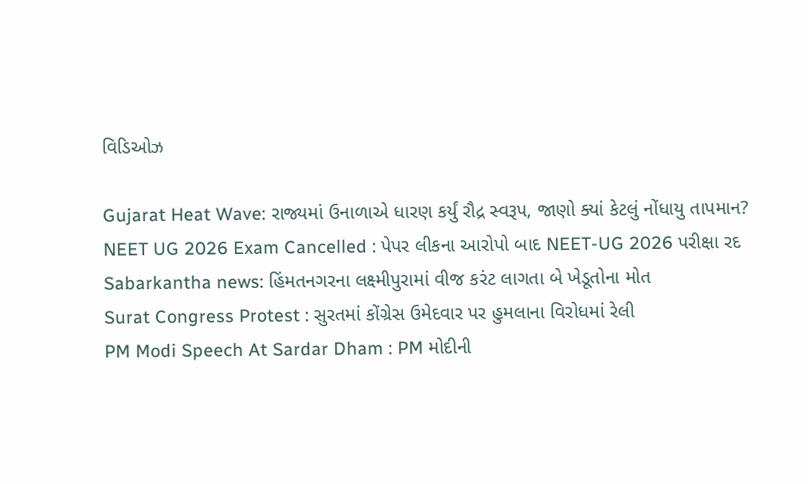વિડિઓઝ

Gujarat Heat Wave: રાજ્યમાં ઉનાળાએ ધારણ કર્યું રૌદ્ર સ્વરૂપ, જાણો ક્યાં કેટલું નોંધાયુ તાપમાન?
NEET UG 2026 Exam Cancelled : પેપર લીકના આરોપો બાદ NEET-UG 2026 પરીક્ષા રદ
Sabarkantha news: હિંમતનગરના લક્ષ્મીપુરામાં વીજ કરંટ લાગતા બે ખેડૂતોના મોત
Surat Congress Protest : સુરતમાં કોંગ્રેસ ઉમેદવાર પર હુમલાના વિરોધમાં રેલી
PM Modi Speech At Sardar Dham : PM મોદીની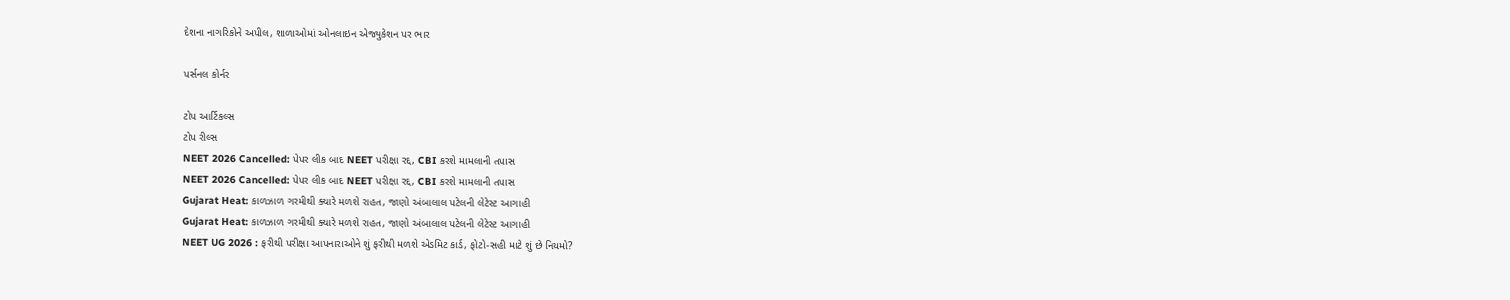દેશના નાગરિકોને અપીલ, શાળાઓમાં ઓનલાઇન એજ્યુકેશન પર ભાર

પર્સનલ કોર્નર

ટોપ આર્ટિકલ્સ
ટોપ રીલ્સ
NEET 2026 Cancelled: પેપર લીક બાદ NEET પરીક્ષા રદ્દ, CBI કરશે મામલાની તપાસ
NEET 2026 Cancelled: પેપર લીક બાદ NEET પરીક્ષા રદ્દ, CBI કરશે મામલાની તપાસ
Gujarat Heat: કાળઝાળ ગરમીથી ક્યારે મળશે રાહત, જાણો અંબાલાલ પટેલની લેટેસ્ટ આગાહી
Gujarat Heat: કાળઝાળ ગરમીથી ક્યારે મળશે રાહત, જાણો અંબાલાલ પટેલની લેટેસ્ટ આગાહી
NEET UG 2026 : ફરીથી પરીક્ષા આપનારાઓને શું ફરીથી મળશે એડમિટ કાર્ડ, ફોટો-સહી માટે શું છે નિયમો?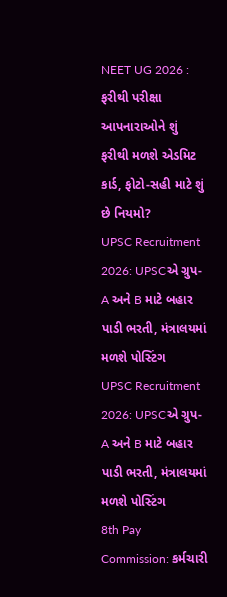NEET UG 2026 : ફરીથી પરીક્ષા આપનારાઓને શું ફરીથી મળશે એડમિટ કાર્ડ, ફોટો-સહી માટે શું છે નિયમો?
UPSC Recruitment 2026: UPSCએ ગ્રુપ- A અને B માટે બહાર પાડી ભરતી, મંત્રાલયમાં મળશે પોસ્ટિંગ
UPSC Recruitment 2026: UPSCએ ગ્રુપ- A અને B માટે બહાર પાડી ભરતી, મંત્રાલયમાં મળશે પોસ્ટિંગ
8th Pay Commission: કર્મચારી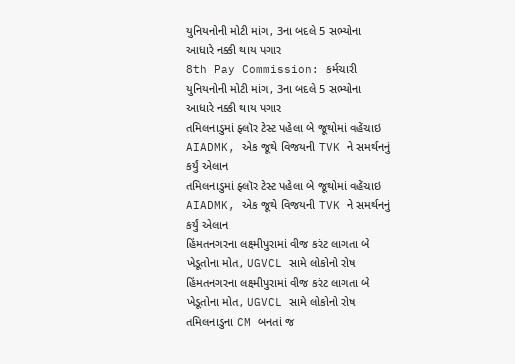યુનિયનોની મોટી માંગ, 3ના બદલે 5 સભ્યોના આધારે નક્કી થાય પગાર
8th Pay Commission: કર્મચારી યુનિયનોની મોટી માંગ, 3ના બદલે 5 સભ્યોના આધારે નક્કી થાય પગાર
તમિલનાડુમાં ફ્લૉર ટેસ્ટ પહેલા બે જૂથોમાં વહેંચાઇ AIADMK, એક જૂથે વિજયની TVK ને સમર્થનનું કર્યું એલાન
તમિલનાડુમાં ફ્લૉર ટેસ્ટ પહેલા બે જૂથોમાં વહેંચાઇ AIADMK, એક જૂથે વિજયની TVK ને સમર્થનનું કર્યું એલાન
હિંમતનગરના લક્ષ્મીપુરામાં વીજ કરંટ લાગતા બે ખેડૂતોના મોત, UGVCL સામે લોકોનો રોષ
હિંમતનગરના લક્ષ્મીપુરામાં વીજ કરંટ લાગતા બે ખેડૂતોના મોત, UGVCL સામે લોકોનો રોષ
તમિલનાડુના CM બનતાં જ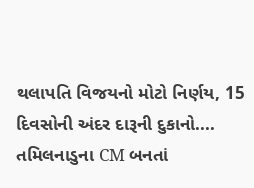થલાપતિ વિજયનો મોટો નિર્ણય, 15 દિવસોની અંદર દારૂની દુકાનો....
તમિલનાડુના CM બનતાં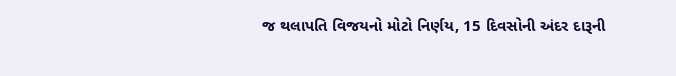જ થલાપતિ વિજયનો મોટો નિર્ણય, 15 દિવસોની અંદર દારૂની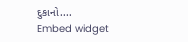દુકાનો....
Embed widget